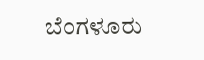ಬೆಂಗಳೂರು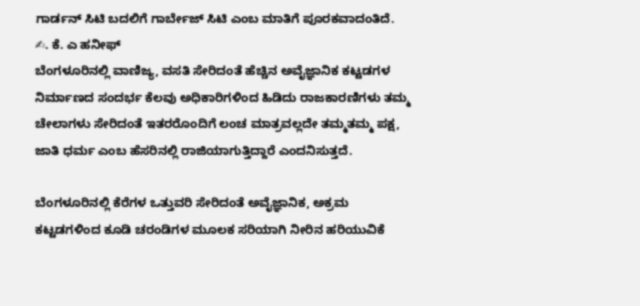ಗಾರ್ಡನ್ ಸಿಟಿ ಬದಲಿಗೆ ಗಾರ್ಬೇಜ್ ಸಿಟಿ ಎಂಬ ಮಾತಿಗೆ ಪೂರಕವಾದಂತಿದೆ.
✍. ಕೆ. ಎ ಹನೀಫ್
ಬೆಂಗಳೂರಿನಲ್ಲಿ ವಾಣಿಜ್ಯ, ವಸತಿ ಸೇರಿದಂತೆ ಹೆಚ್ಚಿನ ಅವೈಜ್ಞಾನಿಕ ಕಟ್ಟಡಗಳ ನಿರ್ಮಾಣದ ಸಂದರ್ಭ ಕೆಲವು ಅಧಿಕಾರಿಗಳಿಂದ ಹಿಡಿದು ರಾಜಕಾರಣಿಗಳು ತಮ್ಮ ಚೇಲಾಗಳು ಸೇರಿದಂತೆ ಇತರರೊಂದಿಗೆ ಲಂಚ ಮಾತ್ರವಲ್ಲದೇ ತಮ್ಮತಮ್ಮ ಪಕ್ಷ, ಜಾತಿ ಧರ್ಮ ಎಂಬ ಹೆಸರಿನಲ್ಲಿ ರಾಜಿಯಾಗುತ್ತಿದ್ದಾರೆ ಎಂದನಿಸುತ್ತದೆ.

ಬೆಂಗಳೂರಿನಲ್ಲಿ ಕೆರೆಗಳ ಒತ್ತುವರಿ ಸೇರಿದಂತೆ ಅವೈಜ್ಞಾನಿಕ, ಅಕ್ರಮ ಕಟ್ಟಡಗಳಿಂದ ಕೂಡಿ ಚರಂಡಿಗಳ ಮೂಲಕ ಸರಿಯಾಗಿ ನೀರಿನ ಹರಿಯುವಿಕೆ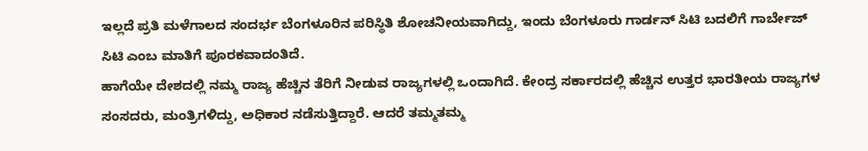ಇಲ್ಲದೆ ಪ್ರತಿ ಮಳೆಗಾಲದ ಸಂದರ್ಭ ಬೆಂಗಳೂರಿನ ಪರಿಸ್ಥಿತಿ ಶೋಚನೀಯವಾಗಿದ್ದು, ಇಂದು ಬೆಂಗಳೂರು ಗಾರ್ಡನ್ ಸಿಟಿ ಬದಲಿಗೆ ಗಾರ್ಬೇಜ್ ಸಿಟಿ ಎಂಬ ಮಾತಿಗೆ ಪೂರಕವಾದಂತಿದೆ.
ಹಾಗೆಯೇ ದೇಶದಲ್ಲಿ ನಮ್ಮ ರಾಜ್ಯ ಹೆಚ್ಚಿನ ತೆರಿಗೆ ನೀಡುವ ರಾಜ್ಯಗಳಲ್ಲಿ ಒಂದಾಗಿದೆ. ಕೇಂದ್ರ ಸರ್ಕಾರದಲ್ಲಿ ಹೆಚ್ಚಿನ ಉತ್ತರ ಭಾರತೀಯ ರಾಜ್ಯಗಳ ಸಂಸದರು, ಮಂತ್ರಿಗಳಿದ್ದು, ಅಧಿಕಾರ ನಡೆಸುತ್ತಿದ್ದಾರೆ. ಆದರೆ ತಮ್ಮತಮ್ಮ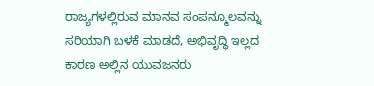ರಾಜ್ಯಗಳಲ್ಲಿರುವ ಮಾನವ ಸಂಪನ್ಮೂಲವನ್ನು ಸರಿಯಾಗಿ ಬಳಕೆ ಮಾಡದೆ, ಅಭಿವೃದ್ಧಿ ಇಲ್ಲದ ಕಾರಣ ಅಲ್ಲಿನ ಯುವಜನರು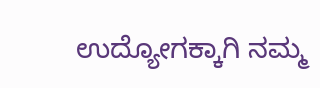ಉದ್ಯೋಗಕ್ಕಾಗಿ ನಮ್ಮ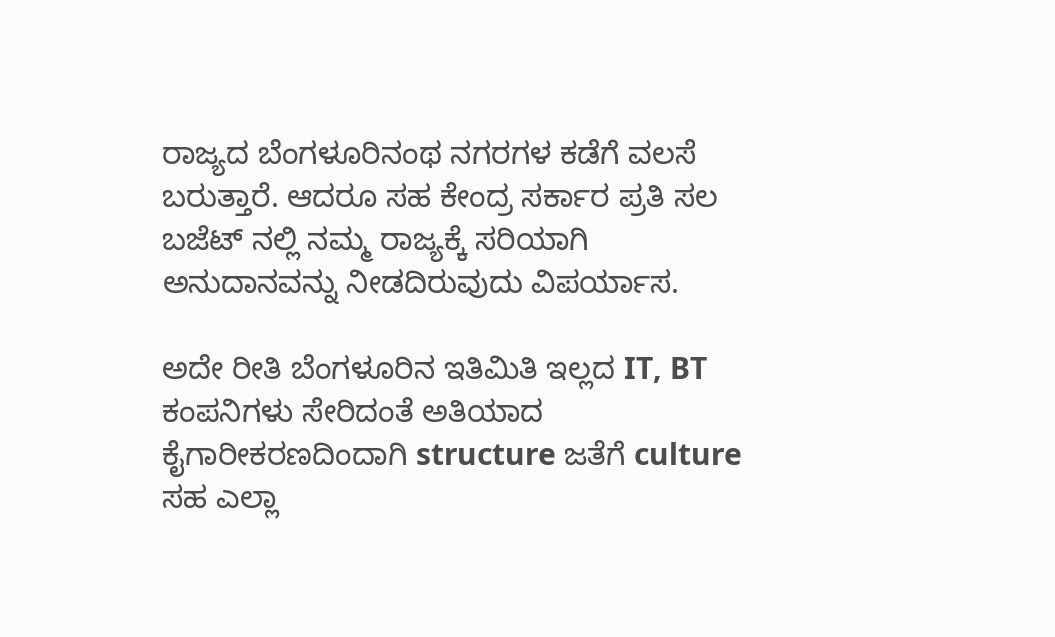ರಾಜ್ಯದ ಬೆಂಗಳೂರಿನಂಥ ನಗರಗಳ ಕಡೆಗೆ ವಲಸೆ ಬರುತ್ತಾರೆ. ಆದರೂ ಸಹ ಕೇಂದ್ರ ಸರ್ಕಾರ ಪ್ರತಿ ಸಲ ಬಜೆಟ್ ನಲ್ಲಿ ನಮ್ಮ ರಾಜ್ಯಕ್ಕೆ ಸರಿಯಾಗಿ ಅನುದಾನವನ್ನು ನೀಡದಿರುವುದು ವಿಪರ್ಯಾಸ.

ಅದೇ ರೀತಿ ಬೆಂಗಳೂರಿನ ಇತಿಮಿತಿ ಇಲ್ಲದ IT, BT ಕಂಪನಿಗಳು ಸೇರಿದಂತೆ ಅತಿಯಾದ ಕೈಗಾರೀಕರಣದಿಂದಾಗಿ structure ಜತೆಗೆ culture ಸಹ ಎಲ್ಲಾ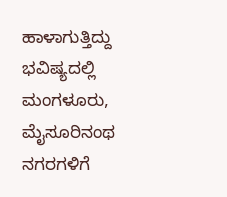ಹಾಳಾಗುತ್ತಿದ್ದು ಭವಿಷ್ಯದಲ್ಲಿ ಮಂಗಳೂರು, ಮೈಸೂರಿನಂಥ ನಗರಗಳಿಗೆ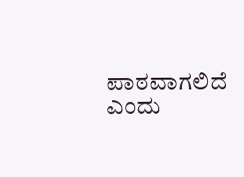ಪಾಠವಾಗಲಿದೆ ಎಂದು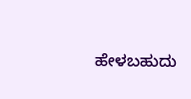ಹೇಳಬಹುದು